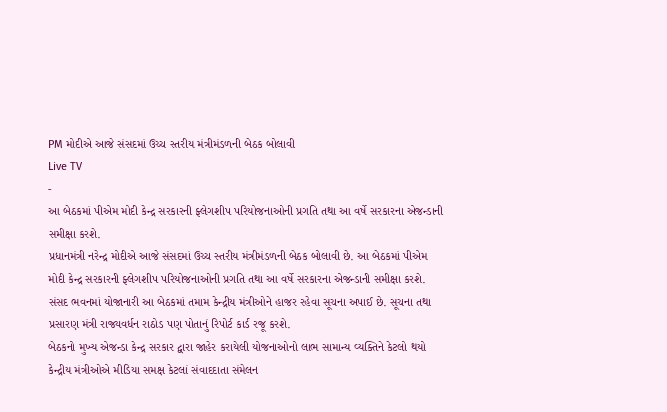PM મોદીએ આજે સંસદમાં ઉચ્ચ સ્તરીય મંત્રીમંડળની બેઠક બોલાવી
Live TV
-
આ બેઠકમાં પીએમ મોદી કેન્દ્ર સરકારની ફ્લેગશીપ પરિયોજનાઓની પ્રગતિ તથા આ વર્ષે સરકારના એજન્ડાની સમીક્ષા કરશે.
પ્રધાનમંત્રી નરેન્દ્ર મોદીએ આજે સંસદમાં ઉચ્ચ સ્તરીય મંત્રીમંડળની બેઠક બોલાવી છે. આ બેઠકમાં પીએમ મોદી કેન્દ્ર સરકારની ફ્લેગશીપ પરિયોજનાઓની પ્રગતિ તથા આ વર્ષે સરકારના એજન્ડાની સમીક્ષા કરશે.
સંસદ ભવનમાં યોજાનારી આ બેઠકમાં તમામ કેન્દ્રીય મંત્રીઓને હાજર રહેવા સૂચના અપાઈ છે. સૂચના તથા પ્રસારણ મંત્રી રાજ્યવર્ધન રાઠોડ પણ પોતાનું રિપોર્ટ કાર્ડ રજૂ કરશે.
બેઠકનો મુખ્ય એજન્ડા કેન્દ્ર સરકાર દ્વારા જાહેર કરાયેલી યોજનાઓનો લાભ સામાન્ય વ્યક્તિને કેટલો થયો કેન્દ્રીય મંત્રીઓએ મીડિયા સમક્ષ કેટલાં સંવાદદાતા સંમેલન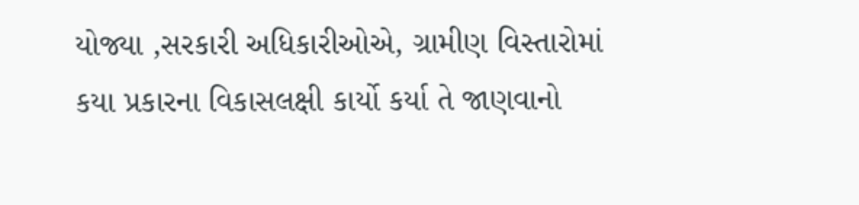યોજ્યા ,સરકારી અધિકારીઓએ, ગ્રામીણ વિસ્તારોમાં કયા પ્રકારના વિકાસલક્ષી કાર્યો કર્યા તે જાણવાનો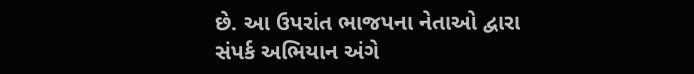છે. આ ઉપરાંત ભાજપના નેતાઓ દ્વારા સંપર્ક અભિયાન અંગે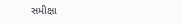સમીક્ષા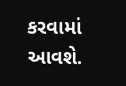કરવામાં આવશે.